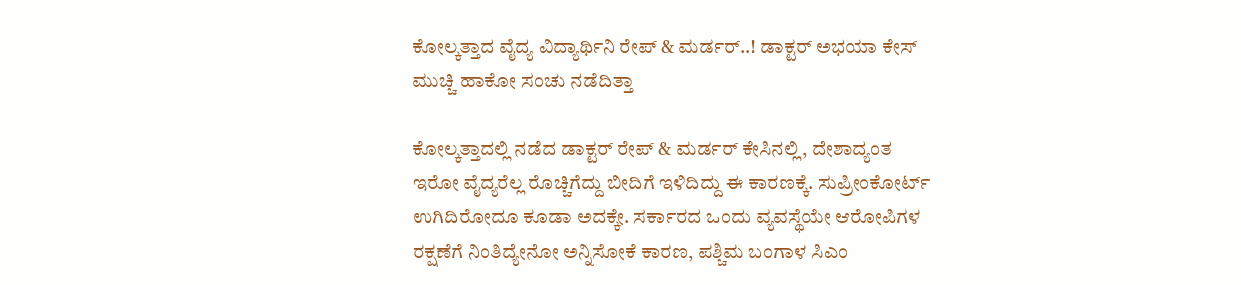ಕೋಲ್ಕತ್ತಾದ ವೈದ್ಯ ವಿದ್ಯಾರ್ಥಿನಿ ರೇಪ್ & ಮರ್ಡರ್..! ಡಾಕ್ಟರ್ ಅಭಯಾ ಕೇಸ್ ಮುಚ್ಚಿ ಹಾಕೋ ಸಂಚು ನಡೆದಿತ್ತಾ

ಕೋಲ್ಕತ್ತಾದಲ್ಲಿ ನಡೆದ ಡಾಕ್ಟರ್ ರೇಪ್ & ಮರ್ಡರ್ ಕೇಸಿನಲ್ಲಿ, ದೇಶಾದ್ಯಂತ ಇರೋ ವೈದ್ಯರೆಲ್ಲ ರೊಚ್ಚಿಗೆದ್ದು ಬೀದಿಗೆ ಇಳಿದಿದ್ದು ಈ ಕಾರಣಕ್ಕೆ. ಸುಪ್ರೀಂಕೋರ್ಟ್ ಉಗಿದಿರೋದೂ ಕೂಡಾ ಅದಕ್ಕೇ. ಸರ್ಕಾರದ ಒಂದು ವ್ಯವಸ್ಥೆಯೇ ಆರೋಪಿಗಳ ರಕ್ಷಣೆಗೆ ನಿಂತಿದ್ಯೇನೋ ಅನ್ನಿಸೋಕೆ ಕಾರಣ, ಪಶ್ಚಿಮ ಬಂಗಾಳ ಸಿಎಂ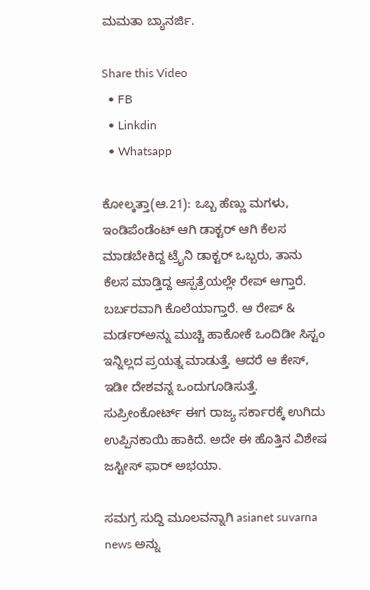ಮಮತಾ ಬ್ಯಾನರ್ಜಿ.

Share this Video
  • FB
  • Linkdin
  • Whatsapp

ಕೋಲ್ಕತ್ತಾ(ಆ.21): ಒಬ್ಬ ಹೆಣ್ಣು ಮಗಳು, ಇಂಡಿಪೆಂಡೆಂಟ್ ಆಗಿ ಡಾಕ್ಟರ್ ಆಗಿ ಕೆಲಸ ಮಾಡಬೇಕಿದ್ದ ಟ್ರೈನಿ ಡಾಕ್ಟರ್ ಒಬ್ಬರು, ತಾನು ಕೆಲಸ ಮಾಡ್ತಿದ್ದ ಆಸ್ಪತ್ರೆಯಲ್ಲೇ ರೇಪ್ ಆಗ್ತಾರೆ. ಬರ್ಬರವಾಗಿ ಕೊಲೆಯಾಗ್ತಾರೆ. ಆ ರೇಪ್ & ಮರ್ಡರ್‌ಅನ್ನು ಮುಚ್ಚಿ ಹಾಕೋಕೆ ಒಂದಿಡೀ ಸಿಸ್ಟಂ ಇನ್ನಿಲ್ಲದ ಪ್ರಯತ್ನ ಮಾಡುತ್ತೆ. ಆದರೆ ಆ ಕೇಸ್, ಇಡೀ ದೇಶವನ್ನ ಒಂದುಗೂಡಿಸುತ್ತೆ. ಸುಪ್ರೀಂಕೋರ್ಟ್‌ ಈಗ ರಾಜ್ಯ ಸರ್ಕಾರಕ್ಕೆ ಉಗಿದು ಉಪ್ಪಿನಕಾಯಿ ಹಾಕಿದೆ. ಅದೇ ಈ ಹೊತ್ತಿನ ವಿಶೇಷ ಜಸ್ಟೀಸ್ ಫಾರ್ ಅಭಯಾ.

ಸಮಗ್ರ ಸುದ್ದಿ ಮೂಲವನ್ನಾಗಿ asianet suvarna news ಅನ್ನು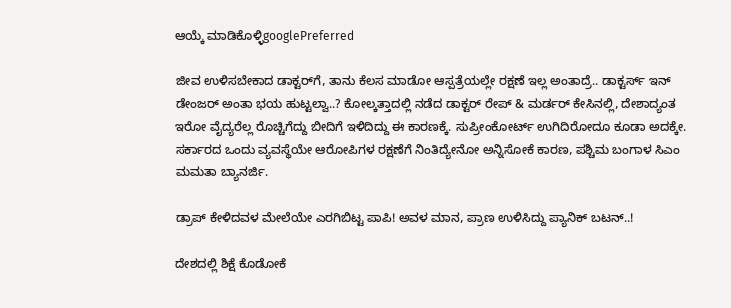ಆಯ್ಕೆ ಮಾಡಿಕೊಳ್ಳಿgooglePreferred

ಜೀವ ಉಳಿಸಬೇಕಾದ ಡಾಕ್ಟರ್‌ಗೆ, ತಾನು ಕೆಲಸ ಮಾಡೋ ಆಸ್ಪತ್ರೆಯಲ್ಲೇ ರಕ್ಷಣೆ ಇಲ್ಲ ಅಂತಾದ್ರೆ.. ಡಾಕ್ಟರ್ಸ್ ಇನ್ ಡೇಂಜರ್ ಅಂತಾ ಭಯ ಹುಟ್ಟಲ್ವಾ..? ಕೋಲ್ಕತ್ತಾದಲ್ಲಿ ನಡೆದ ಡಾಕ್ಟರ್ ರೇಪ್ & ಮರ್ಡರ್ ಕೇಸಿನಲ್ಲಿ, ದೇಶಾದ್ಯಂತ ಇರೋ ವೈದ್ಯರೆಲ್ಲ ರೊಚ್ಚಿಗೆದ್ದು ಬೀದಿಗೆ ಇಳಿದಿದ್ದು ಈ ಕಾರಣಕ್ಕೆ. ಸುಪ್ರೀಂಕೋರ್ಟ್ ಉಗಿದಿರೋದೂ ಕೂಡಾ ಅದಕ್ಕೇ. ಸರ್ಕಾರದ ಒಂದು ವ್ಯವಸ್ಥೆಯೇ ಆರೋಪಿಗಳ ರಕ್ಷಣೆಗೆ ನಿಂತಿದ್ಯೇನೋ ಅನ್ನಿಸೋಕೆ ಕಾರಣ, ಪಶ್ಚಿಮ ಬಂಗಾಳ ಸಿಎಂ ಮಮತಾ ಬ್ಯಾನರ್ಜಿ.

ಡ್ರಾಪ್ ಕೇಳಿದವಳ ಮೇಲೆಯೇ ಎರಗಿಬಿಟ್ಟ ಪಾಪಿ! ಅವಳ ಮಾನ, ಪ್ರಾಣ ಉಳಿಸಿದ್ದು ಪ್ಯಾನಿಕ್ ಬಟನ್..!

ದೇಶದಲ್ಲಿ ಶಿಕ್ಷೆ ಕೊಡೋಕೆ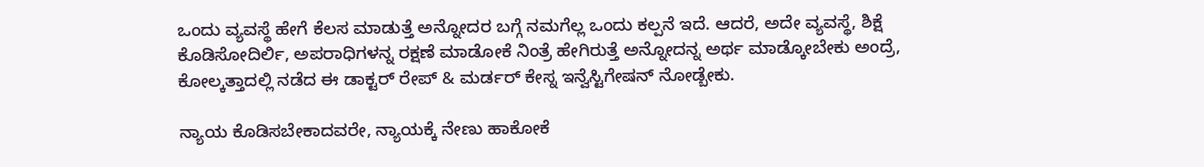ಒಂದು ವ್ಯವಸ್ಥೆ ಹೇಗೆ ಕೆಲಸ ಮಾಡುತ್ತೆ ಅನ್ನೋದರ ಬಗ್ಗೆ ನಮಗೆಲ್ಲ ಒಂದು ಕಲ್ಪನೆ ಇದೆ. ಆದರೆ, ಅದೇ ವ್ಯವಸ್ಥೆ, ಶಿಕ್ಷೆ ಕೊಡಿಸೋದಿರ್ಲಿ, ಅಪರಾಧಿಗಳನ್ನ ರಕ್ಷಣೆ ಮಾಡೋಕೆ ನಿಂತ್ರೆ ಹೇಗಿರುತ್ತೆ ಅನ್ನೋದನ್ನ ಅರ್ಥ ಮಾಡ್ಕೋಬೇಕು ಅಂದ್ರೆ, ಕೋಲ್ಕತ್ತಾದಲ್ಲಿ ನಡೆದ ಈ ಡಾಕ್ಟರ್ ರೇಪ್ & ಮರ್ಡರ್ ಕೇಸ್ನ ಇನ್ವೆಸ್ಟಿಗೇಷನ್ ನೋಡ್ಬೇಕು.

ನ್ಯಾಯ ಕೊಡಿಸಬೇಕಾದವರೇ, ನ್ಯಾಯಕ್ಕೆ ನೇಣು ಹಾಕೋಕೆ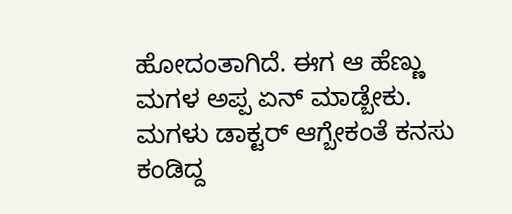ಹೋದಂತಾಗಿದೆ. ಈಗ ಆ ಹೆಣ್ಣು ಮಗಳ ಅಪ್ಪ ಏನ್ ಮಾಡ್ಬೇಕು. ಮಗಳು ಡಾಕ್ಟರ್ ಆಗ್ಬೇಕಂತೆ ಕನಸು ಕಂಡಿದ್ದ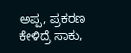ಅಪ್ಪ, ಪ್ರಕರಣ ಕೇಳಿದ್ರೆ ಸಾಕು,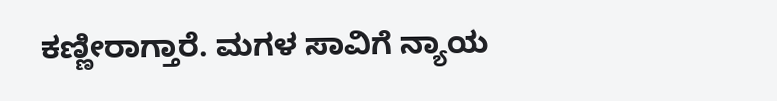ಕಣ್ಣೀರಾಗ್ತಾರೆ. ಮಗಳ ಸಾವಿಗೆ ನ್ಯಾಯ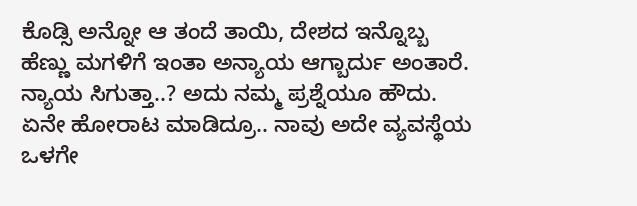ಕೊಡ್ಸಿ ಅನ್ನೋ ಆ ತಂದೆ ತಾಯಿ, ದೇಶದ ಇನ್ನೊಬ್ಬ ಹೆಣ್ಣು ಮಗಳಿಗೆ ಇಂತಾ ಅನ್ಯಾಯ ಆಗ್ಬಾರ್ದು ಅಂತಾರೆ. ನ್ಯಾಯ ಸಿಗುತ್ತಾ..? ಅದು ನಮ್ಮ ಪ್ರಶ್ನೆಯೂ ಹೌದು. ಏನೇ ಹೋರಾಟ ಮಾಡಿದ್ರೂ.. ನಾವು ಅದೇ ವ್ಯವಸ್ಥೆಯ ಒಳಗೇ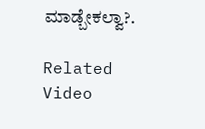ಮಾಡ್ಬೇಕಲ್ವಾ?.

Related Video